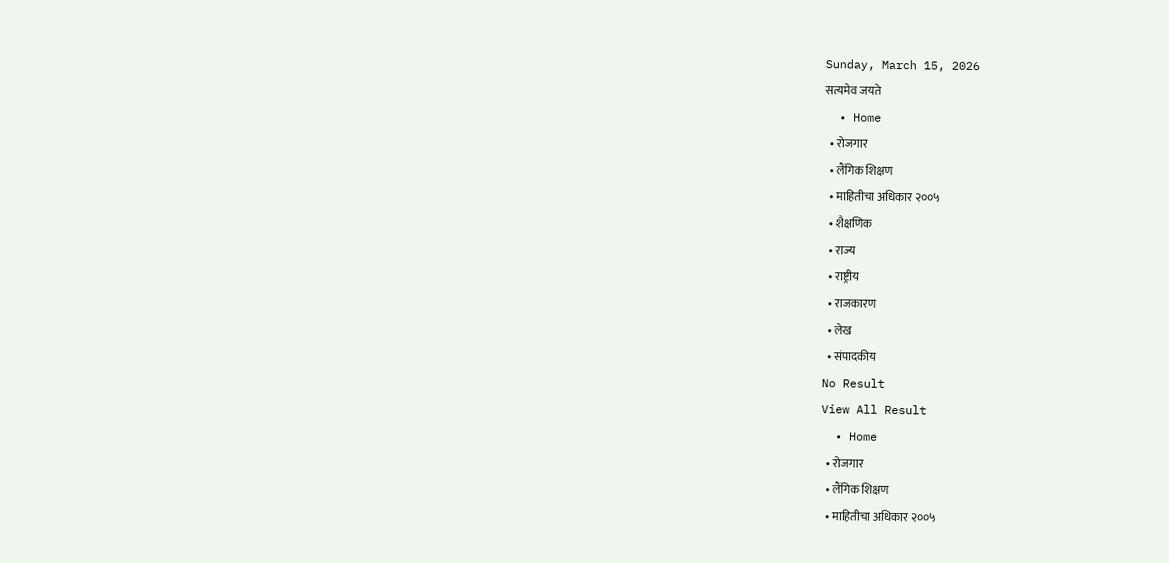Sunday, March 15, 2026
सत्यमेव जयते
  • Home
  • रोजगार
  • लैंगिक शिक्षण
  • माहितीचा अधिकार २००५
  • शैक्षणिक
  • राज्य
  • राष्ट्रीय
  • राजकारण
  • लेख
  • संपादकीय
No Result
View All Result
  • Home
  • रोजगार
  • लैंगिक शिक्षण
  • माहितीचा अधिकार २००५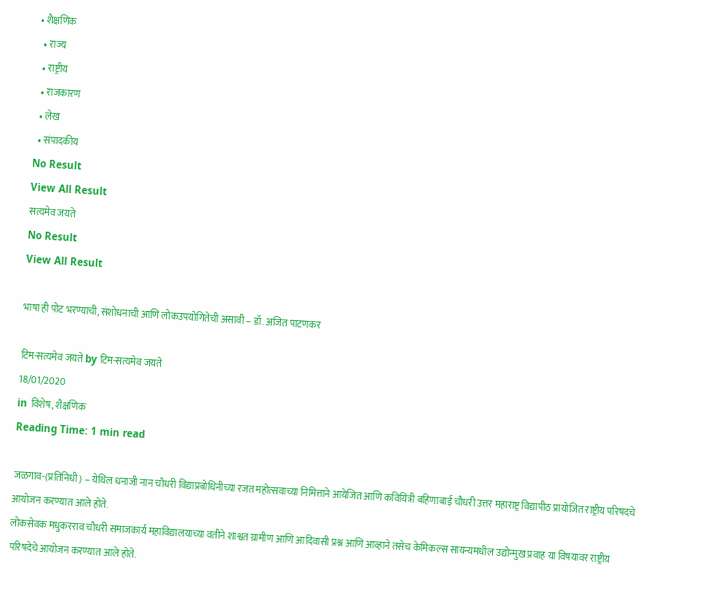• शैक्षणिक
  • राज्य
  • राष्ट्रीय
  • राजकारण
  • लेख
  • संपादकीय
No Result
View All Result
सत्यमेव जयते
No Result
View All Result

भाषा ही पोट भरण्याची, संशोधनाची आणि लोकउपयोगितेची असावी – डॉ. अजित पाटणकर

टिम-सत्यमेव जयते by टिम-सत्यमेव जयते
18/01/2020
in विशेष, शैक्षणिक
Reading Time: 1 min read

जळगाव-(प्रतिनिधी) – येथिल धनाजी नान चौधरी विद्याप्रबोधिनीच्या रजत महोत्सवाच्या निमित्ताने आयेजित आणि कवियित्री बहिणाबाई चौधरी उत्तर महाराष्ट्र विद्यापीठ प्रायोजित राष्ट्रीय परिषदचे आयोजन करण्यात आले होते.
लोकसेवक मधुकरराव चौधरी समाजकार्य महाविद्यालयाच्या वतीने शाश्वत ग्रामीण आणि आदिवासी प्रश्न आणि आव्हाने तसेच केमिकल्स सायन्यमधील उद्योन्मुख प्रवाह या विषयावर राष्ट्रीय परिषदेचे आयोजन करण्यात आले होते.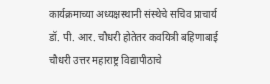कार्यक्रमाच्या अध्यक्षस्थानी संस्थेचे सचिव प्राचार्य डॉ. पी. आर. चौधरी होतेतर कवयित्री बहिणाबाई चौधरी उत्तर महाराष्ट्र विद्यापीठाचे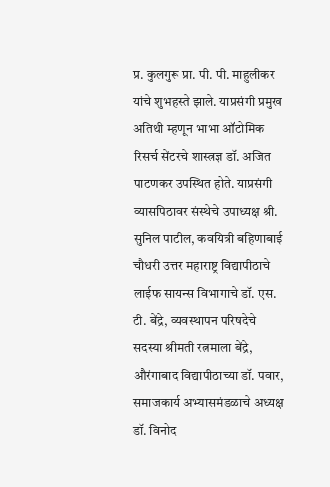प्र. कुलगुरू प्रा. पी. पी. माहुलीकर यांचे शुभहस्ते झाले. याप्रसंगी प्रमुख अतिथी म्हणून भाभा ऑटोमिक रिसर्च सेंटरचे शास्त्रज्ञ डॉ. अजित पाटणकर उपस्थित होते. याप्रसंगी व्यासपिठावर संस्थेचे उपाध्यक्ष श्री. सुनिल पाटील, कवयित्री बहिणाबाई चौधरी उत्तर महाराष्ट्र विद्यापीठाचे लाईफ सायन्स विभागाचे डॉ. एस. टी. बेंद्रे, व्यवस्थापन परिषदेचे सदस्या श्रीमती रत्नमाला बेंद्रे, औरंगाबाद विद्यापीठाच्या डॉ. पवार, समाजकार्य अभ्यासमंडळाचे अध्यक्ष डॉ. विनोद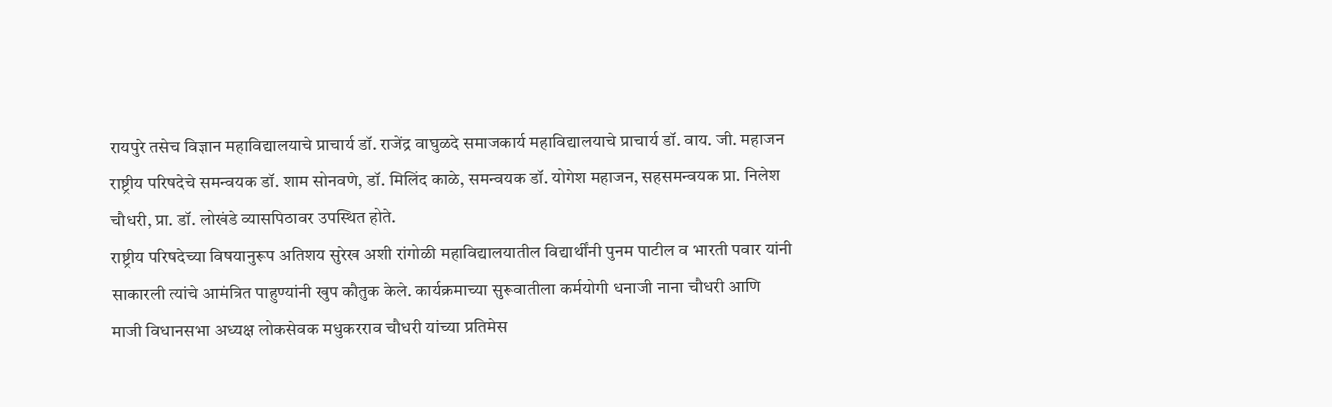रायपुरे तसेच विज्ञान महाविद्यालयाचे प्राचार्य डॉ. राजेंद्र वाघुळदे समाजकार्य महाविद्यालयाचे प्राचार्य डॉ. वाय. जी. महाजन राष्ट्रीय परिषदेचे समन्वयक डॉ. शाम सोनवणे, डॉ. मिलिंद काळे, समन्वयक डॉ. योगेश महाजन, सहसमन्वयक प्रा. निलेश चौधरी, प्रा. डॉ. लोखंडे व्यासपिठावर उपस्थित होते.
राष्ट्रीय परिषदेच्या विषयानुरूप अतिशय सुरेख अशी रांगोळी महाविद्यालयातील विद्यार्थींनी पुनम पाटील व भारती पवार यांनी साकारली त्यांचे आमंत्रित पाहुण्यांनी खुप कौतुक केले. कार्यक्रमाच्या सुरूवातीला कर्मयोगी धनाजी नाना चौधरी आणि माजी विधानसभा अध्यक्ष लोकसेवक मधुकरराव चौधरी यांच्या प्रतिमेस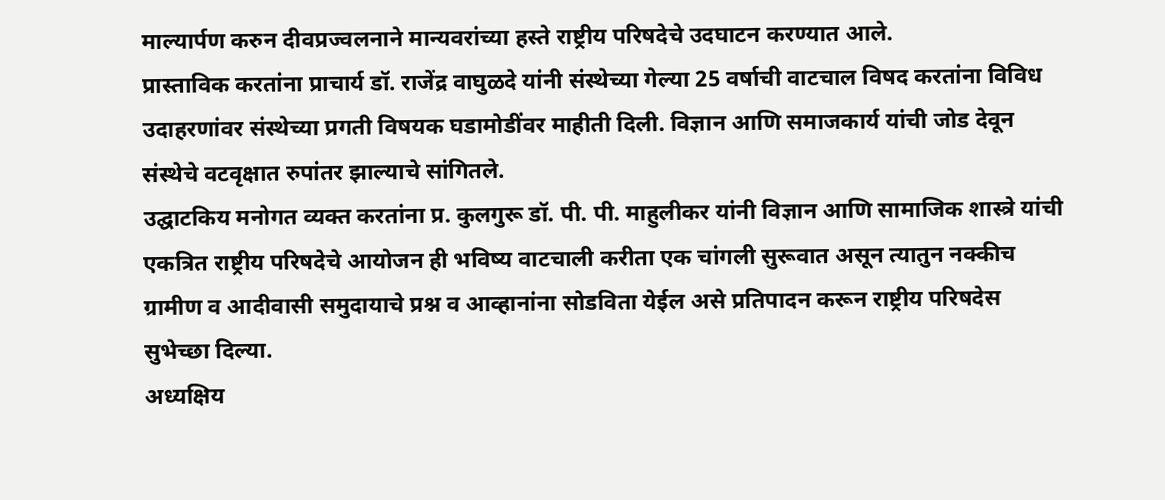माल्यार्पण करुन दीवप्रज्वलनाने मान्यवरांच्या हस्ते राष्ट्रीय परिषदेचे उदघाटन करण्यात आले.
प्रास्ताविक करतांना प्राचार्य डॉ. राजेंद्र वाघुळदे यांनी संस्थेच्या गेल्या 25 वर्षाची वाटचाल विषद करतांना विविध उदाहरणांवर संस्थेच्या प्रगती विषयक घडामोडींवर माहीती दिली. विज्ञान आणि समाजकार्य यांची जोड देवून संस्थेचे वटवृक्षात रुपांतर झाल्याचे सांगितले.
उद्घाटकिय मनोगत व्यक्त करतांना प्र. कुलगुरू डॉ. पी. पी. माहुलीकर यांनी विज्ञान आणि सामाजिक शास्त्रे यांची एकत्रित राष्ट्रीय परिषदेचे आयोजन ही भविष्य वाटचाली करीता एक चांगली सुरूवात असून त्यातुन नक्कीच ग्रामीण व आदीवासी समुदायाचे प्रश्न व आव्हानांना सोडविता येईल असे प्रतिपादन करून राष्ट्रीय परिषदेस सुभेच्छा दिल्या.
अध्यक्षिय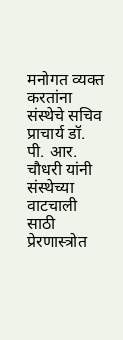मनोगत व्यक्त करतांना संस्थेचे सचिव प्राचार्य डॉ. पी. आर. चौधरी यांनी संस्थेच्या वाटचाली साठी प्रेरणास्त्रोत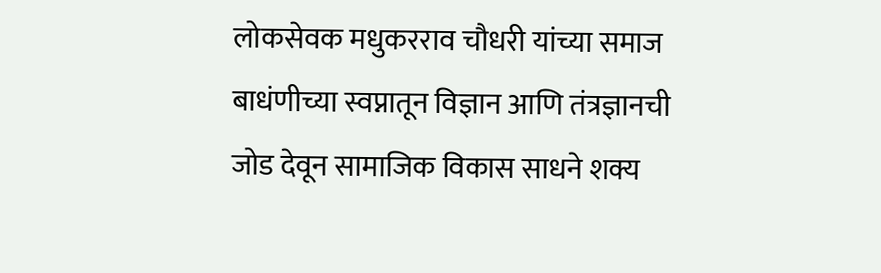लोकसेवक मधुकरराव चौधरी यांच्या समाज बाधंणीच्या स्वप्नातून विज्ञान आणि तंत्रज्ञानची जोड देवून सामाजिक विकास साधने शक्य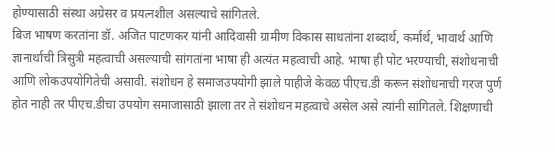होण्यासाठी संस्था अग्रेसर व प्रयत्नशील असल्याचे सांगितले.
बिज भाषण करतांना डॉ. अजित पाटणकर यांनी आदिवासी ग्रामीण विकास साधतांना शब्दार्थ, कर्मार्थ, भावार्थ आणि ज्ञानार्थाची त्रिसुत्री महत्वाची असल्याची सांगतांना भाषा ही अत्यंत महत्वाची आहे. भाषा ही पोट भरण्याची, संशोधनाची आणि लोकउपयोगितेची असावी. संशोधन हे समाजउपयोगी झाले पाहीजे केवळ पीएच.डी करून संशोधनाची गरज पुर्ण होत नाही तर पीएच.डीचा उपयोग समाजासाठी झाला तर ते संशोधन महत्वाचे असेल असे त्यांनी सांगितले. शिक्षणाची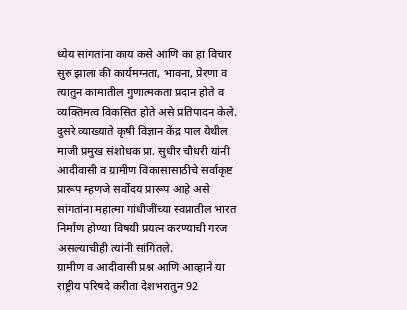ध्येय सांगतांना काय कसे आणि का हा विचार सुरु झाला की कार्यमग्नता, भावना, प्रेरणा व त्यातुन कामातील गुणात्मकता प्रदान होते व व्यक्तिमत्व विकसित होते असे प्रतिपादन केले.
दुसरे व्याख्याते कृषी विज्ञान केंद्र पाल येथील माजी प्रमुख संशोधक प्रा. सुधीर चौधरी यांनी आदीवासी व ग्रामीण विकासासाठीचे सर्वाकृष्ट प्रारूप म्हणजे सर्वोदय प्रारूप आहे असे सांगतांना महात्मा गांधीजींच्या स्वप्नातील भारत निर्माण होण्या विषयी प्रयत्न करण्याची गरज असल्याचीही त्यांनी सांगितले.
ग्रामीण व आदीवासी प्रश्न आणि आव्हाने या राष्ट्रीय परिषदे करीता देशभरातुन 92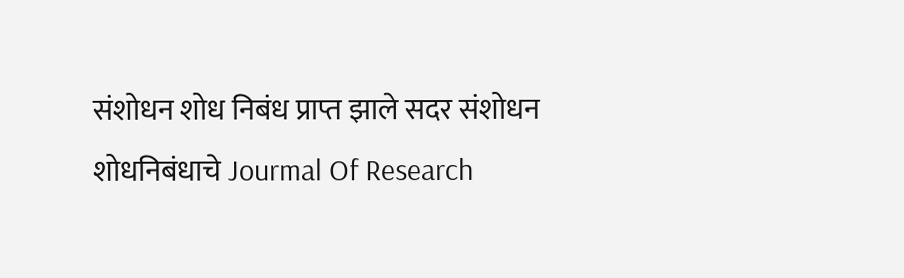संशोधन शोध निबंध प्राप्त झाले सदर संशोधन शोधनिबंधाचे Jourmal Of Research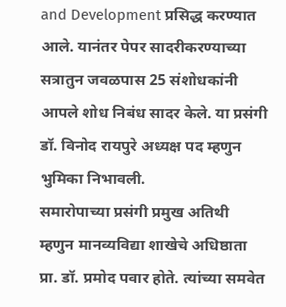and Development प्रसिद्ध करण्यात आले. यानंतर पेपर सादरीकरण्याच्या सत्रातुन जवळपास 25 संशोधकांनी आपले शोध निबंध सादर केले. या प्रसंगी डॉ. विनोद रायपुरे अध्यक्ष पद म्हणुन भुमिका निभावली.
समारोपाच्या प्रसंगी प्रमुख अतिथी म्हणुन मानव्यविद्या शाखेचे अधिष्ठाता प्रा. डॉ. प्रमोद पवार होते. त्यांच्या समवेत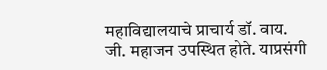महाविद्यालयाचे प्राचार्य डॉ. वाय. जी. महाजन उपस्थित होते. याप्रसंगी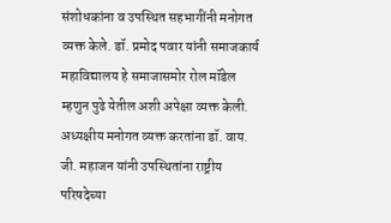संशोधकांना व उपस्थित सहभागींनी मनोगत व्यक्त केले. डॉ. प्रमोद पवार यांनी समाजकार्य महाविद्यालय हे समाजासमोर रोल मॉडेल म्हणुन पुढे येतील अशी अपेक्षा व्यक्त केली. अध्यक्षीय मनोगत व्यक्त करतांना डॉ. वाय. जी. महाजन यांनी उपस्थितांना राष्ट्रीय परिषदेच्या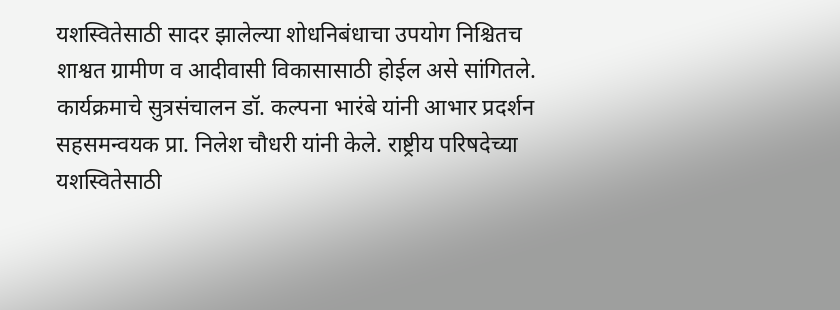यशस्वितेसाठी सादर झालेल्या शोधनिबंधाचा उपयोग निश्चितच शाश्वत ग्रामीण व आदीवासी विकासासाठी होईल असे सांगितले. कार्यक्रमाचे सुत्रसंचालन डॉ. कल्पना भारंबे यांनी आभार प्रदर्शन सहसमन्वयक प्रा. निलेश चौधरी यांनी केले. राष्ट्रीय परिषदेच्या यशस्वितेसाठी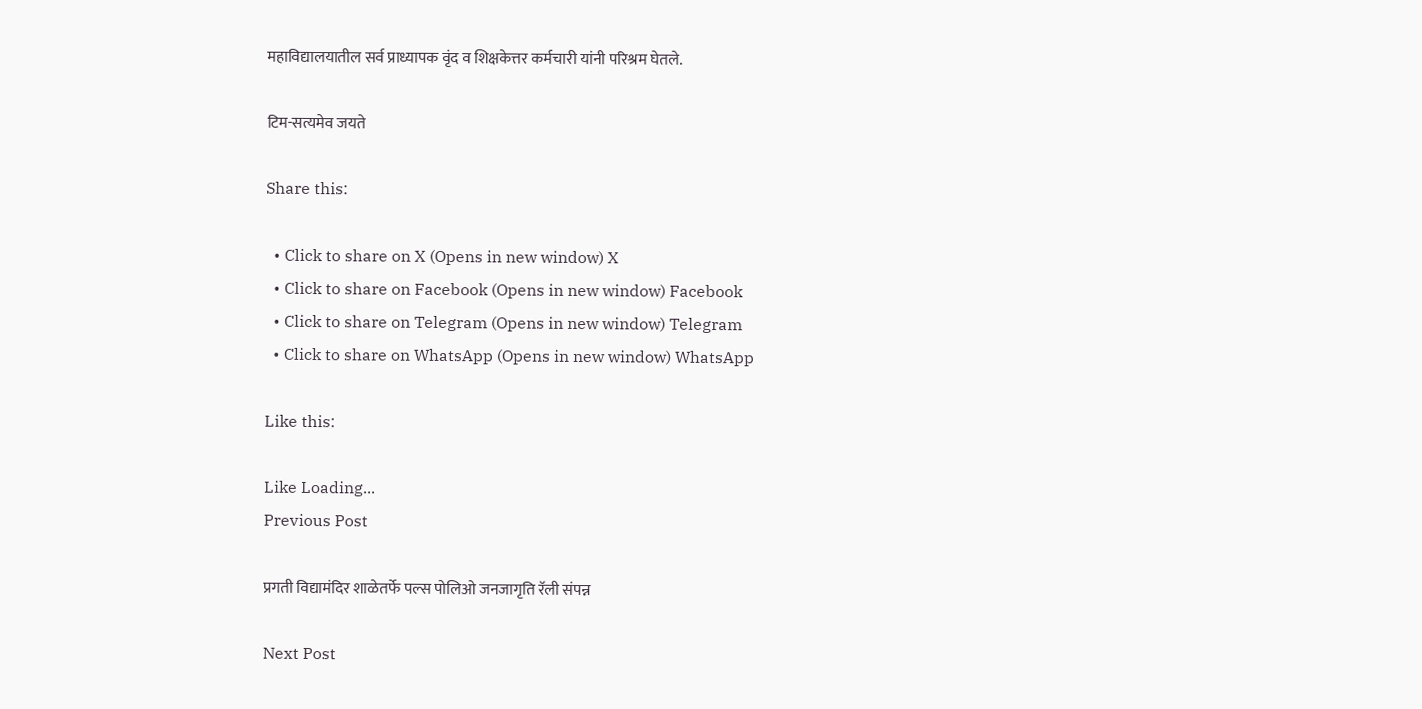महाविद्यालयातील सर्व प्राध्यापक वृंद व शिक्षकेत्तर कर्मचारी यांनी परिश्रम घेतले.

टिम-सत्यमेव जयते

Share this:

  • Click to share on X (Opens in new window) X
  • Click to share on Facebook (Opens in new window) Facebook
  • Click to share on Telegram (Opens in new window) Telegram
  • Click to share on WhatsApp (Opens in new window) WhatsApp

Like this:

Like Loading...
Previous Post

प्रगती विद्यामंदिर शाळेतर्फे पल्स पोलिओ जनजागृति रॅली संपन्न

Next Post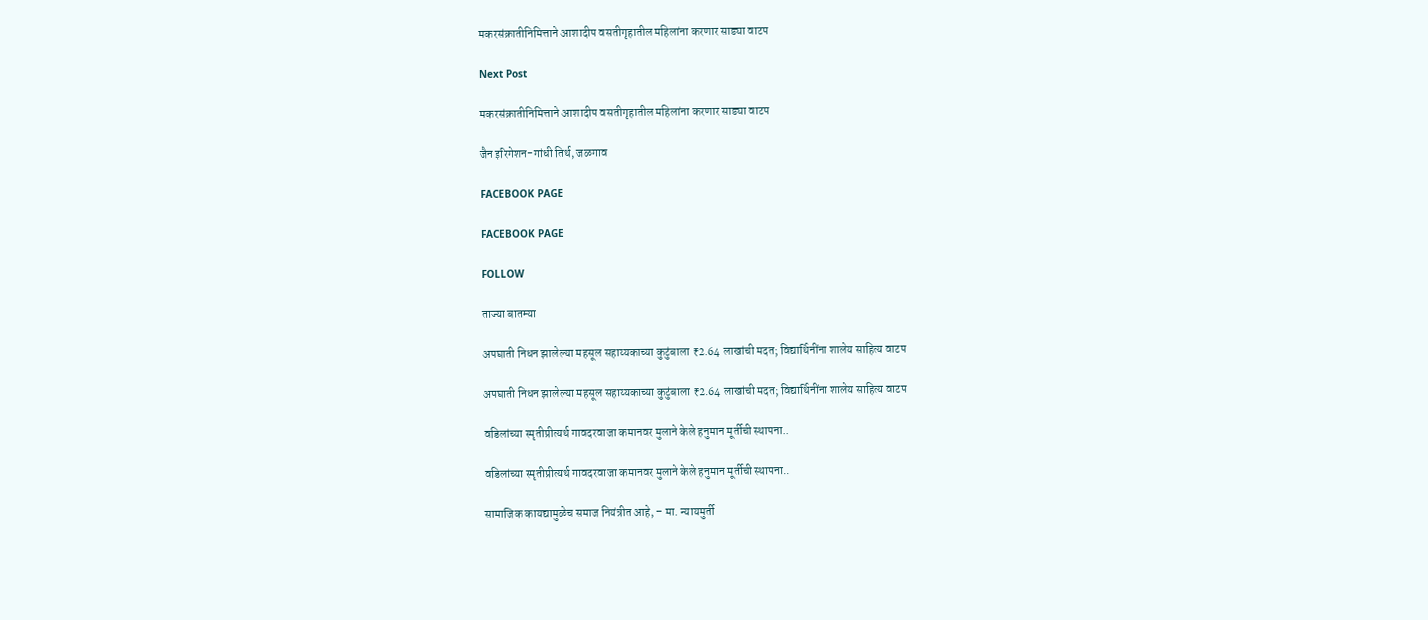मकरसंक्रातीनिमित्ताने आशादीप वसतीगृहातील महिलांना करणार साड्या वाटप

Next Post

मकरसंक्रातीनिमित्ताने आशादीप वसतीगृहातील महिलांना करणार साड्या वाटप

जैन इरिगेशन-गांधी तिर्थ, जळगाव

FACEBOOK PAGE

FACEBOOK PAGE

FOLLOW

ताज्या बातम्या

अपघाती निधन झालेल्या महसूल सहाय्यकाच्या कुटुंबाला ₹2.64 लाखांची मदत; विद्यार्थिनींना शालेय साहित्य वाटप

अपघाती निधन झालेल्या महसूल सहाय्यकाच्या कुटुंबाला ₹2.64 लाखांची मदत; विद्यार्थिनींना शालेय साहित्य वाटप

वडिलांच्या स्मृतीप्रीत्यर्थ गावदरवाजा कमानवर मुलाने केले हनुमान मूर्तीची स्थापना..

वडिलांच्या स्मृतीप्रीत्यर्थ गावदरवाजा कमानवर मुलाने केले हनुमान मूर्तीची स्थापना..

सामाजिक कायद्यामुळेच समाज नियंत्रीत आहे, – मा. न्यायमुर्ती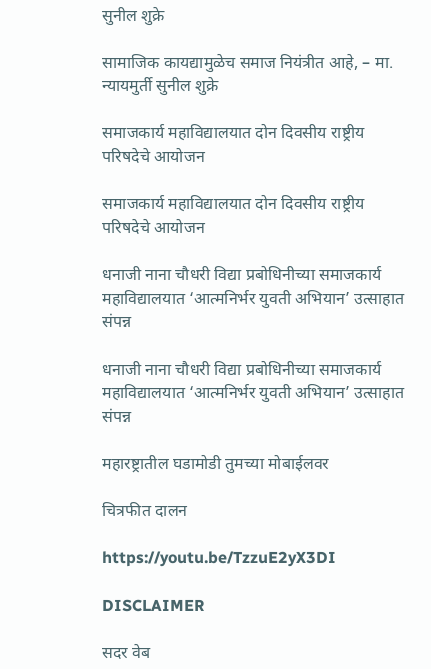सुनील शुक्रे

सामाजिक कायद्यामुळेच समाज नियंत्रीत आहे, – मा. न्यायमुर्ती सुनील शुक्रे

समाजकार्य महाविद्यालयात दोन दिवसीय राष्ट्रीय परिषदेचे आयोजन

समाजकार्य महाविद्यालयात दोन दिवसीय राष्ट्रीय परिषदेचे आयोजन

धनाजी नाना चौधरी विद्या प्रबोधिनीच्या समाजकार्य महाविद्यालयात ‘आत्मनिर्भर युवती अभियान’ उत्साहात संपन्न

धनाजी नाना चौधरी विद्या प्रबोधिनीच्या समाजकार्य महाविद्यालयात ‘आत्मनिर्भर युवती अभियान’ उत्साहात संपन्न

महारष्ट्रातील घडामोडी तुमच्या मोबाईलवर

चित्रफीत दालन

https://youtu.be/TzzuE2yX3DI

DISCLAIMER

सदर वेब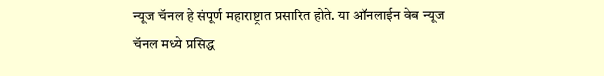न्यूज चॅनल हे संपूर्ण महाराष्ट्रात प्रसारित होते. या ऑनलाईन वेब न्यूज चॅनल मध्ये प्रसिद्ध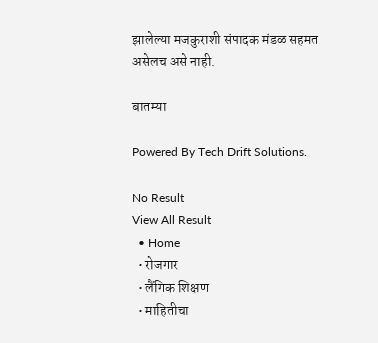झालेल्या मजकुराशी संपादक मंडळ सहमत असेलच असे नाही.

बातम्या

Powered By Tech Drift Solutions.

No Result
View All Result
  • Home
  • रोजगार
  • लैंगिक शिक्षण
  • माहितीचा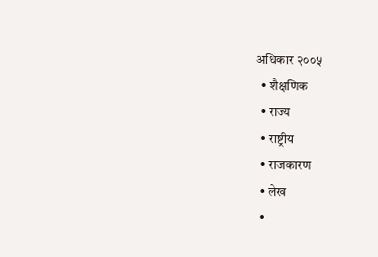अधिकार २००५
  • शैक्षणिक
  • राज्य
  • राष्ट्रीय
  • राजकारण
  • लेख
  •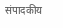संपादकीय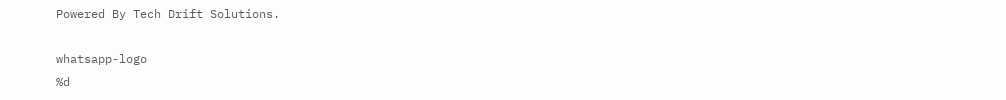Powered By Tech Drift Solutions.

whatsapp-logo
%d